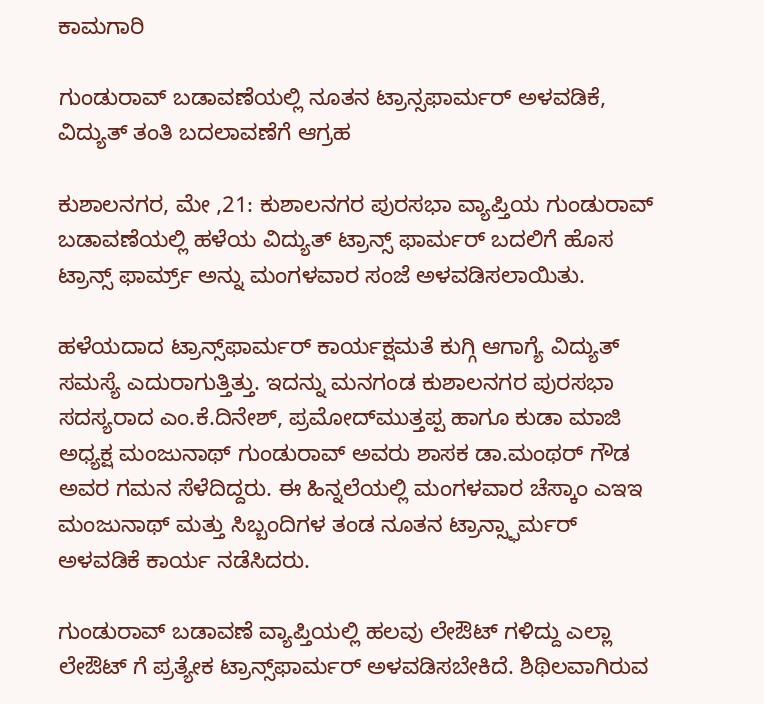ಕಾಮಗಾರಿ

ಗುಂಡುರಾವ್ ಬಡಾವಣೆಯಲ್ಲಿ ನೂತನ ಟ್ರಾನ್ಸಫಾರ್ಮರ್ ಅಳವಡಿಕೆ, ವಿದ್ಯುತ್ ತಂತಿ ಬದಲಾವಣೆಗೆ ಆಗ್ರಹ

ಕುಶಾಲನಗರ, ಮೇ ,21: ಕುಶಾಲನಗರ ಪುರಸಭಾ ವ್ಯಾಪ್ತಿಯ ಗುಂಡುರಾವ್ ಬಡಾವಣೆಯಲ್ಲಿ ಹಳೆಯ ವಿದ್ಯುತ್ ಟ್ರಾನ್ಸ್ ಫಾರ್ಮರ್ ಬದಲಿಗೆ ಹೊಸ ಟ್ರಾನ್ಸ್ ಫಾರ್ಮ್ರ್ ಅನ್ನು ಮಂಗಳವಾರ ಸಂಜೆ ಅಳವಡಿಸಲಾಯಿತು.

ಹಳೆಯದಾದ ಟ್ರಾನ್ಸ್‌ಫಾರ್ಮರ್ ಕಾರ್ಯಕ್ಷಮತೆ ಕುಗ್ಗಿ ಆಗಾಗ್ಯೆ ವಿದ್ಯುತ್ ಸಮಸ್ಯೆ ಎದುರಾಗುತ್ತಿತ್ತು. ಇದನ್ನು ಮನಗಂಡ ಕುಶಾಲನಗರ ಪುರಸಭಾ ಸದಸ್ಯರಾದ ಎಂ.ಕೆ.ದಿನೇಶ್, ಪ್ರಮೋದ್‌ಮುತ್ತಪ್ಪ ಹಾಗೂ ಕುಡಾ ಮಾಜಿ ಅಧ್ಯಕ್ಷ ಮಂಜುನಾಥ್ ಗುಂಡುರಾವ್ ಅವರು ಶಾಸಕ ಡಾ.ಮಂಥರ್ ಗೌಡ ಅವರ ಗಮನ ಸೆಳೆದಿದ್ದರು. ಈ ಹಿನ್ನಲೆಯಲ್ಲಿ ಮಂಗಳವಾರ ಚೆಸ್ಕಾಂ ಎಇಇ ಮಂಜುನಾಥ್ ಮತ್ತು ಸಿಬ್ಬಂದಿಗಳ ತಂಡ ನೂತನ ಟ್ರಾನ್ಸ್ಫಾರ್ಮರ್ ಅಳವಡಿಕೆ ಕಾರ್ಯ ನಡೆಸಿದರು.

ಗುಂಡುರಾವ್ ಬಡಾವಣೆ ವ್ಯಾಪ್ತಿಯಲ್ಲಿ ಹಲವು ಲೇಔಟ್ ಗಳಿದ್ದು ಎಲ್ಲಾ ಲೇಔಟ್ ಗೆ ಪ್ರತ್ಯೇಕ ಟ್ರಾನ್ಸ್‌ಫಾರ್ಮರ್ ಅಳವಡಿಸಬೇಕಿದೆ. ಶಿಥಿಲವಾಗಿರುವ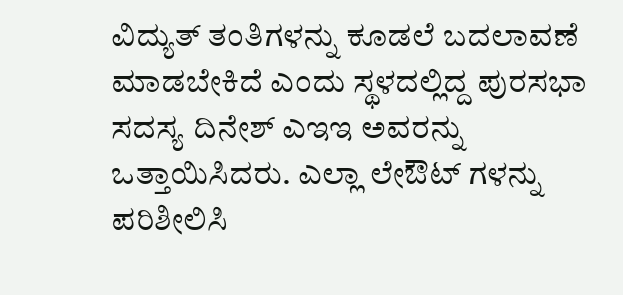ವಿದ್ಯುತ್ ತಂತಿಗಳನ್ನು ಕೂಡಲೆ ಬದಲಾವಣೆ ಮಾಡಬೇಕಿದೆ ಎಂದು ಸ್ಥಳದಲ್ಲಿದ್ದ ಪುರಸಭಾ ಸದಸ್ಯ ದಿನೇಶ್ ಎಇಇ ಅವರನ್ನು ಒತ್ತಾಯಿಸಿದರು. ಎಲ್ಲಾ ಲೇಔಟ್ ಗಳನ್ನು ಪರಿಶೀಲಿಸಿ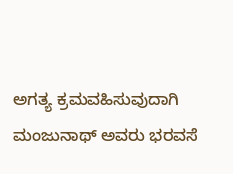ಅಗತ್ಯ ಕ್ರಮವಹಿಸುವುದಾಗಿ ಮಂಜುನಾಥ್ ಅವರು ಭರವಸೆ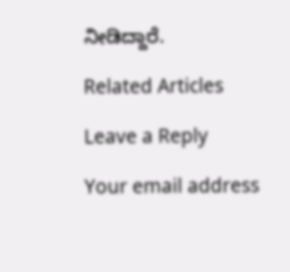ನೀಡಿದ್ದಾರೆ.

Related Articles

Leave a Reply

Your email address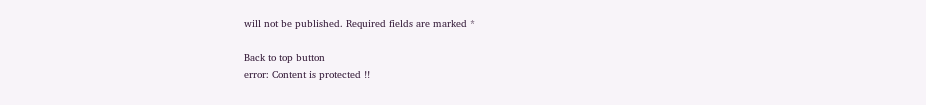will not be published. Required fields are marked *

Back to top button
error: Content is protected !!